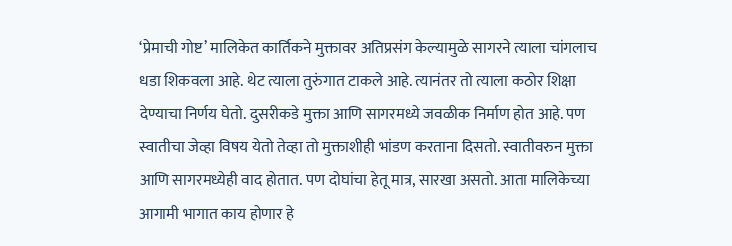‘प्रेमाची गोष्ट’ मालिकेत कार्तिकने मुक्तावर अतिप्रसंग केल्यामुळे सागरने त्याला चांगलाच धडा शिकवला आहे. थेट त्याला तुरुंगात टाकले आहे. त्यानंतर तो त्याला कठोर शिक्षा देण्याचा निर्णय घेतो. दुसरीकडे मुक्ता आणि सागरमध्ये जवळीक निर्माण होत आहे. पण स्वातीचा जेव्हा विषय येतो तेव्हा तो मुक्ताशीही भांडण करताना दिसतो. स्वातीवरुन मुक्ता आणि सागरमध्येही वाद होतात. पण दोघांचा हेतू मात्र, सारखा असतो. आता मालिकेच्या आगामी भागात काय होणार हे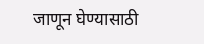जाणून घेण्यासाठी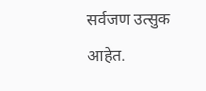सर्वजण उत्सुक आहेत.